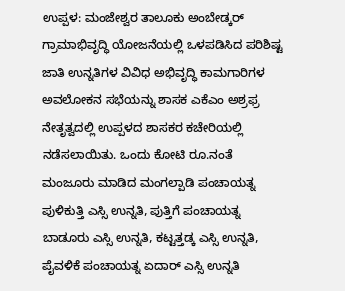ಉಪ್ಪಳ: ಮಂಜೇಶ್ವರ ತಾಲೂಕು ಅಂಬೇಡ್ಕರ್ ಗ್ರಾಮಾಭಿವೃದ್ಧಿ ಯೋಜನೆಯಲ್ಲಿ ಒಳಪಡಿಸಿದ ಪರಿಶಿಷ್ಟ ಜಾತಿ ಉನ್ನತಿಗಳ ವಿವಿಧ ಅಭಿವೃದ್ಧಿ ಕಾಮಗಾರಿಗಳ ಅವಲೋಕನ ಸಭೆಯನ್ನು ಶಾಸಕ ಎಕೆಎಂ ಅಶ್ರಫ್ರ ನೇತೃತ್ವದಲ್ಲಿ ಉಪ್ಪಳದ ಶಾಸಕರ ಕಚೇರಿಯಲ್ಲಿ ನಡೆಸಲಾಯಿತು. ಒಂದು ಕೋಟಿ ರೂ.ನಂತೆ ಮಂಜೂರು ಮಾಡಿದ ಮಂಗಲ್ಪಾಡಿ ಪಂಚಾಯತ್ನ ಪುಳಿಕುತ್ತಿ ಎಸ್ಸಿ ಉನ್ನತಿ, ಪುತ್ತಿಗೆ ಪಂಚಾಯತ್ನ ಬಾಡೂರು ಎಸ್ಸಿ ಉನ್ನತಿ, ಕಟ್ಟತ್ತಡ್ಕ ಎಸ್ಸಿ ಉನ್ನತಿ, ಪೈವಳಿಕೆ ಪಂಚಾಯತ್ನ ಏದಾರ್ ಎಸ್ಸಿ ಉನ್ನತಿ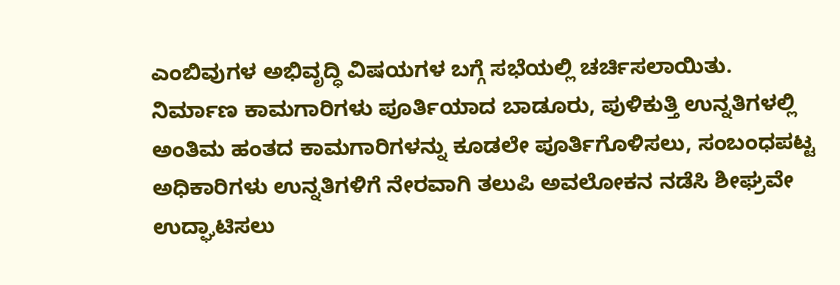ಎಂಬಿವುಗಳ ಅಭಿವೃದ್ಧಿ ವಿಷಯಗಳ ಬಗ್ಗೆ ಸಭೆಯಲ್ಲಿ ಚರ್ಚಿಸಲಾಯಿತು.
ನಿರ್ಮಾಣ ಕಾಮಗಾರಿಗಳು ಪೂರ್ತಿಯಾದ ಬಾಡೂರು, ಪುಳಿಕುತ್ತಿ ಉನ್ನತಿಗಳಲ್ಲಿ ಅಂತಿಮ ಹಂತದ ಕಾಮಗಾರಿಗಳನ್ನು ಕೂಡಲೇ ಪೂರ್ತಿಗೊಳಿಸಲು, ಸಂಬಂಧಪಟ್ಟ ಅಧಿಕಾರಿಗಳು ಉನ್ನತಿಗಳಿಗೆ ನೇರವಾಗಿ ತಲುಪಿ ಅವಲೋಕನ ನಡೆಸಿ ಶೀಘ್ರವೇ ಉದ್ಘಾಟಿಸಲು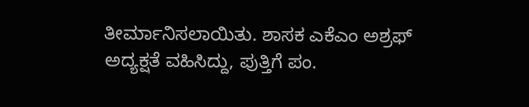ತೀರ್ಮಾನಿಸಲಾಯಿತು. ಶಾಸಕ ಎಕೆಎಂ ಅಶ್ರಫ್ ಅದ್ಯಕ್ಷತೆ ವಹಿಸಿದ್ದು, ಪುತ್ತಿಗೆ ಪಂ.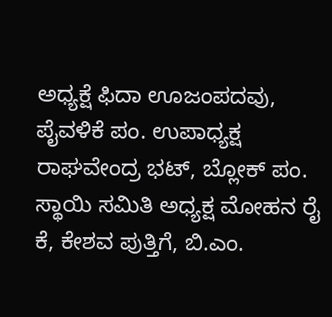ಅಧ್ಯಕ್ಷೆ ಫಿದಾ ಊಜಂಪದವು, ಪೈವಳಿಕೆ ಪಂ. ಉಪಾಧ್ಯಕ್ಷ ರಾಘವೇಂದ್ರ ಭಟ್, ಬ್ಲೋಕ್ ಪಂ. ಸ್ಥಾಯಿ ಸಮಿತಿ ಅಧ್ಯಕ್ಷ ಮೋಹನ ರೈ ಕೆ, ಕೇಶವ ಪುತ್ತಿಗೆ, ಬಿ.ಎಂ.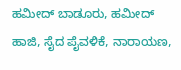ಹಮೀದ್ ಬಾಡೂರು, ಹಮೀದ್ ಹಾಜಿ, ಸೈದ ಪೈವಳಿಕೆ, ನಾರಾಯಣ,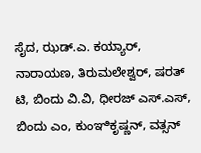ಸೈದ, ಝಡ್.ಎ. ಕಯ್ಯಾರ್, ನಾರಾಯಣ, ತಿರುಮಲೇಶ್ವರ್, ಷರತ್ ಟಿ, ಬಿಂದು ವಿ.ವಿ, ಧೀರಜ್ ಎಸ್.ಎಸ್, ಬಿಂದು ಎಂ, ಕುಂಞಿಕೃಷ್ಣನ್, ವತ್ಸನ್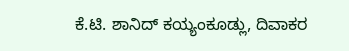ಕೆ.ಟಿ. ಶಾನಿದ್ ಕಯ್ಯಂಕೂಡ್ಲು, ದಿವಾಕರ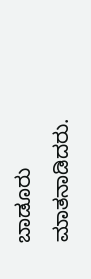ಬಾಡೂರು ಮಾತನಾಡಿದರು.